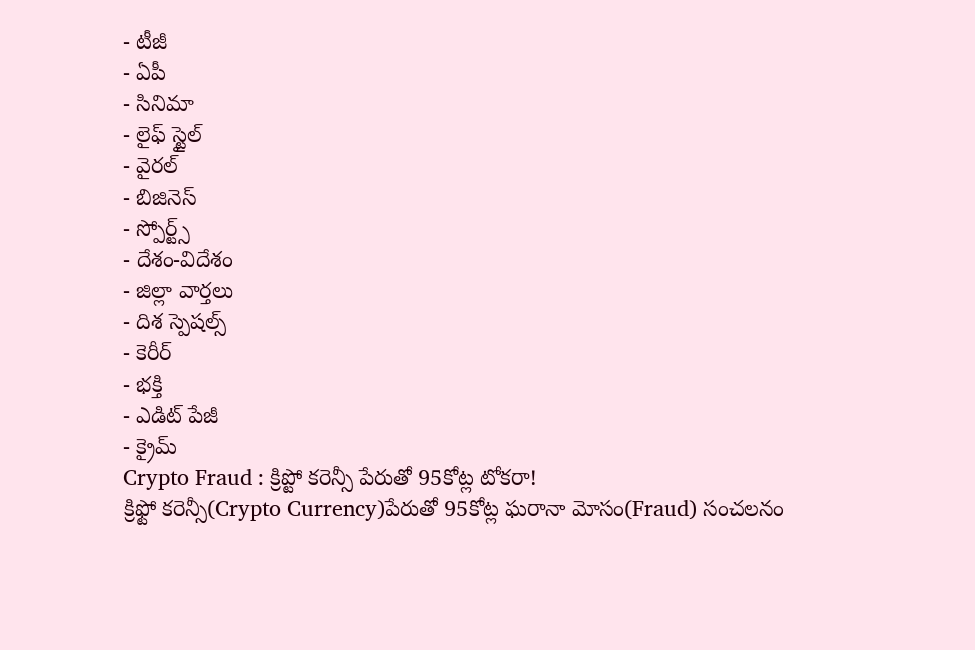- టీజీ
- ఏపీ
- సినిమా
- లైఫ్ స్టైల్
- వైరల్
- బిజినెస్
- స్పోర్ట్స్
- దేశం-విదేశం
- జిల్లా వార్తలు
- దిశ స్పెషల్స్
- కెరీర్
- భక్తి
- ఎడిట్ పేజీ
- క్రైమ్
Crypto Fraud : క్రిప్టో కరెన్సీ పేరుతో 95కోట్ల టోకరా!
క్రిఫ్టో కరెన్సీ(Crypto Currency)పేరుతో 95కోట్ల ఘరానా మోసం(Fraud) సంచలనం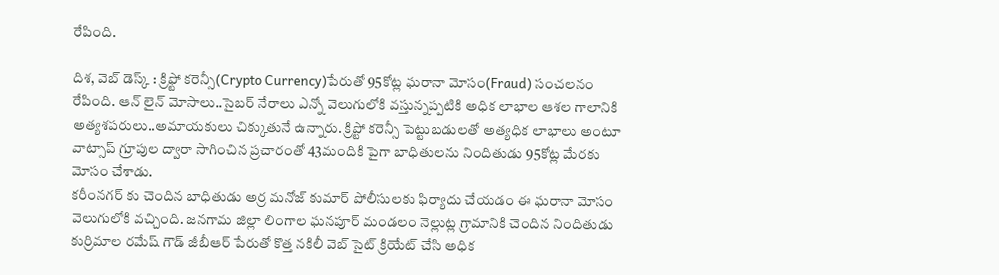రేపింది.

దిశ, వెబ్ డెస్క్ : క్రిఫ్టో కరెన్సీ(Crypto Currency)పేరుతో 95కోట్ల ఘరానా మోసం(Fraud) సంచలనం రేపింది. ఆన్ లైన్ మోసాలు..సైబర్ నేరాలు ఎన్నో వెలుగులోకి వస్తున్నప్పటికి అధిక లాభాల ఆశల గాలానికి అత్యశపరులు..అమాయకులు చిక్కుతునే ఉన్నారు. క్రిప్టో కరెన్సీ పెట్టుబడులతో అత్యధిక లాభాలు అంటూ వాట్సాప్ గ్రూపుల ద్వారా సాగించిన ప్రచారంతో 43మందికి పైగా బాధితులను నిందితుడు 95కోట్ల మేరకు మోసం చేశాడు.
కరీంనగర్ కు చెందిన బాధితుడు అర్ర మనోజ్ కుమార్ పోలీసులకు ఫిర్యాదు చేయడం ఈ ఘరానా మోసం వెలుగులోకి వచ్చింది. జనగామ జిల్లా లింగాల ఘనపూర్ మండలం నెల్లుట్ల గ్రామానికి చెందిన నిందితుడు కుర్రిమాల రమేష్ గౌడ్ జీబీఆర్ పేరుతో కొత్త నకిలీ వెబ్ సైట్ క్రియేట్ చేసి అధిక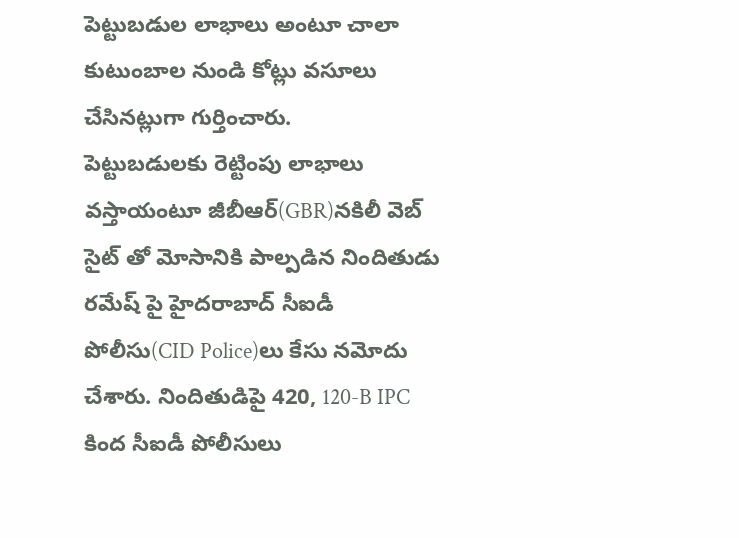పెట్టుబడుల లాభాలు అంటూ చాలా కుటుంబాల నుండి కోట్లు వసూలు చేసినట్లుగా గుర్తించారు.
పెట్టుబడులకు రెట్టింపు లాభాలు వస్తాయంటూ జీబీఆర్(GBR)నకిలీ వెబ్ సైట్ తో మోసానికి పాల్పడిన నిందితుడు రమేష్ పై హైదరాబాద్ సీఐడీ పోలీసు(CID Police)లు కేసు నమోదు చేశారు. నిందితుడిపై 420, 120-B IPC కింద సీఐడీ పోలీసులు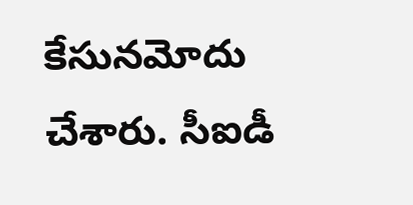కేసునమోదు చేశారు. సీఐడీ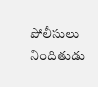పోలీసులు నిందితుడు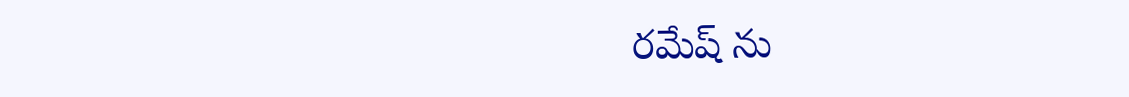రమేష్ ను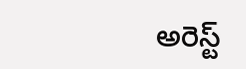అరెస్ట్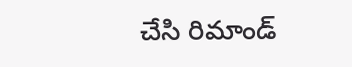చేసి రిమాండ్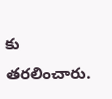కు తరలించారు.